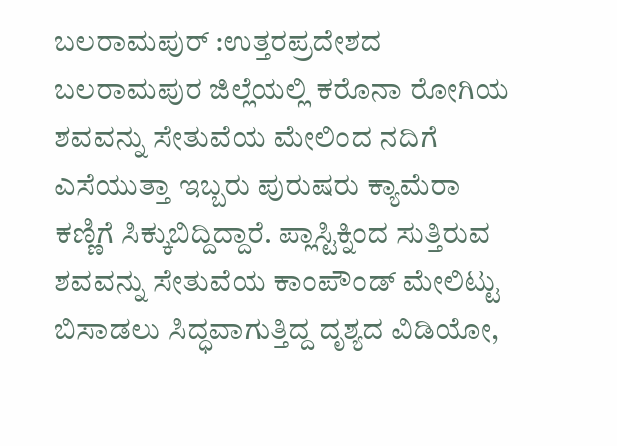ಬಲರಾಮಪುರ್ :ಉತ್ತರಪ್ರದೇಶದ ಬಲರಾಮಪುರ ಜಿಲ್ಲೆಯಲ್ಲಿ ಕರೊನಾ ರೋಗಿಯ ಶವವನ್ನು ಸೇತುವೆಯ ಮೇಲಿಂದ ನದಿಗೆ ಎಸೆಯುತ್ತಾ ಇಬ್ಬರು ಪುರುಷರು ಕ್ಯಾಮೆರಾ ಕಣ್ಣಿಗೆ ಸಿಕ್ಕುಬಿದ್ದಿದ್ದಾರೆ. ಪ್ಲಾಸ್ಟಿಕ್ನಿಂದ ಸುತ್ತಿರುವ ಶವವನ್ನು ಸೇತುವೆಯ ಕಾಂಪೌಂಡ್ ಮೇಲಿಟ್ಟು ಬಿಸಾಡಲು ಸಿದ್ಧವಾಗುತ್ತಿದ್ದ ದೃಶ್ಯದ ವಿಡಿಯೋ,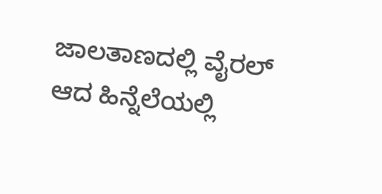ಜಾಲತಾಣದಲ್ಲಿ ವೈರಲ್ ಆದ ಹಿನ್ನೆಲೆಯಲ್ಲಿ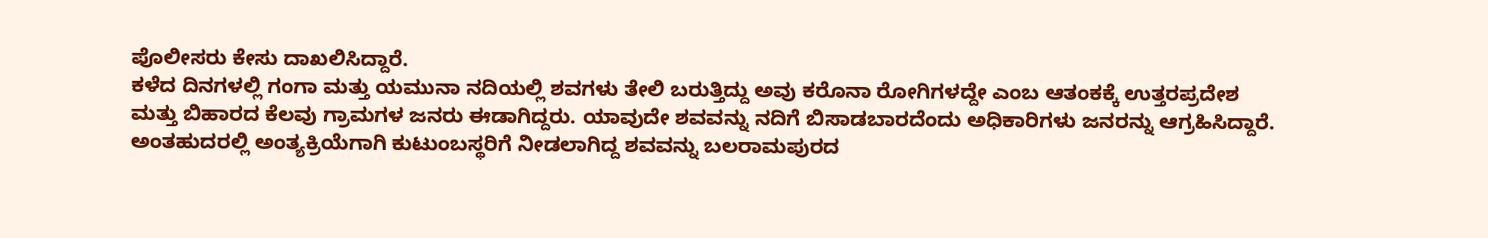ಪೊಲೀಸರು ಕೇಸು ದಾಖಲಿಸಿದ್ದಾರೆ.
ಕಳೆದ ದಿನಗಳಲ್ಲಿ ಗಂಗಾ ಮತ್ತು ಯಮುನಾ ನದಿಯಲ್ಲಿ ಶವಗಳು ತೇಲಿ ಬರುತ್ತಿದ್ದು ಅವು ಕರೊನಾ ರೋಗಿಗಳದ್ದೇ ಎಂಬ ಆತಂಕಕ್ಕೆ ಉತ್ತರಪ್ರದೇಶ ಮತ್ತು ಬಿಹಾರದ ಕೆಲವು ಗ್ರಾಮಗಳ ಜನರು ಈಡಾಗಿದ್ದರು. ಯಾವುದೇ ಶವವನ್ನು ನದಿಗೆ ಬಿಸಾಡಬಾರದೆಂದು ಅಧಿಕಾರಿಗಳು ಜನರನ್ನು ಆಗ್ರಹಿಸಿದ್ದಾರೆ. ಅಂತಹುದರಲ್ಲಿ ಅಂತ್ಯಕ್ರಿಯೆಗಾಗಿ ಕುಟುಂಬಸ್ಥರಿಗೆ ನೀಡಲಾಗಿದ್ದ ಶವವನ್ನು ಬಲರಾಮಪುರದ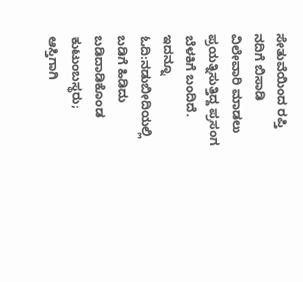ಸೇತುವೆಯಿಂದ ರಪ್ತಿ ನದಿಗೆ ಬಿಸಾಡಿ ವಿಲೇವಾರಿ ಮಾಡಲು ಪ್ರಯತ್ನಿಸುತ್ತಿದ್ದ ಪ್ರಸಂಗ ಬೆಳಕಿಗೆ ಬಂದಿದೆ.
ಇದನ್ನೂ ಓದಿ:ನಡುಬೀದಿಯಲ್ಲಿ ಬಡಿಗೆ ಹಿಡಿದು ಬಡಿದಾಡಿಕೊಂಡ ಕುಟುಂಬಸ್ಥರು; ಆಸ್ತಿಗಾಗಿ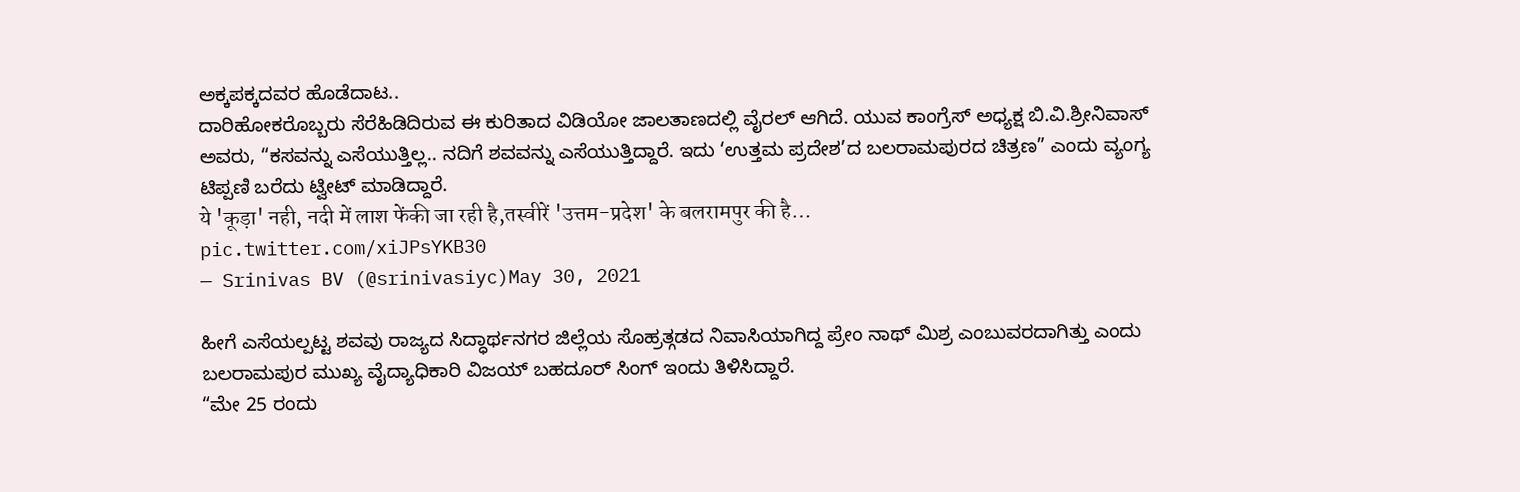ಅಕ್ಕಪಕ್ಕದವರ ಹೊಡೆದಾಟ..
ದಾರಿಹೋಕರೊಬ್ಬರು ಸೆರೆಹಿಡಿದಿರುವ ಈ ಕುರಿತಾದ ವಿಡಿಯೋ ಜಾಲತಾಣದಲ್ಲಿ ವೈರಲ್ ಆಗಿದೆ. ಯುವ ಕಾಂಗ್ರೆಸ್ ಅಧ್ಯಕ್ಷ ಬಿ.ವಿ.ಶ್ರೀನಿವಾಸ್ ಅವರು, “ಕಸವನ್ನು ಎಸೆಯುತ್ತಿಲ್ಲ.. ನದಿಗೆ ಶವವನ್ನು ಎಸೆಯುತ್ತಿದ್ದಾರೆ. ಇದು ‘ಉತ್ತಮ ಪ್ರದೇಶ’ದ ಬಲರಾಮಪುರದ ಚಿತ್ರಣ” ಎಂದು ವ್ಯಂಗ್ಯ ಟಿಪ್ಪಣಿ ಬರೆದು ಟ್ವೀಟ್ ಮಾಡಿದ್ದಾರೆ.
ये 'कूड़ा' नही, नदी में लाश फेंकी जा रही है,तस्वीरें 'उत्तम-प्रदेश' के बलरामपुर की है…
pic.twitter.com/xiJPsYKB30
— Srinivas BV (@srinivasiyc)May 30, 2021

ಹೀಗೆ ಎಸೆಯಲ್ಪಟ್ಟ ಶವವು ರಾಜ್ಯದ ಸಿದ್ಧಾರ್ಥನಗರ ಜಿಲ್ಲೆಯ ಸೊಹ್ರತ್ಗಡದ ನಿವಾಸಿಯಾಗಿದ್ದ ಪ್ರೇಂ ನಾಥ್ ಮಿಶ್ರ ಎಂಬುವರದಾಗಿತ್ತು ಎಂದು ಬಲರಾಮಪುರ ಮುಖ್ಯ ವೈದ್ಯಾಧಿಕಾರಿ ವಿಜಯ್ ಬಹದೂರ್ ಸಿಂಗ್ ಇಂದು ತಿಳಿಸಿದ್ದಾರೆ.
“ಮೇ 25 ರಂದು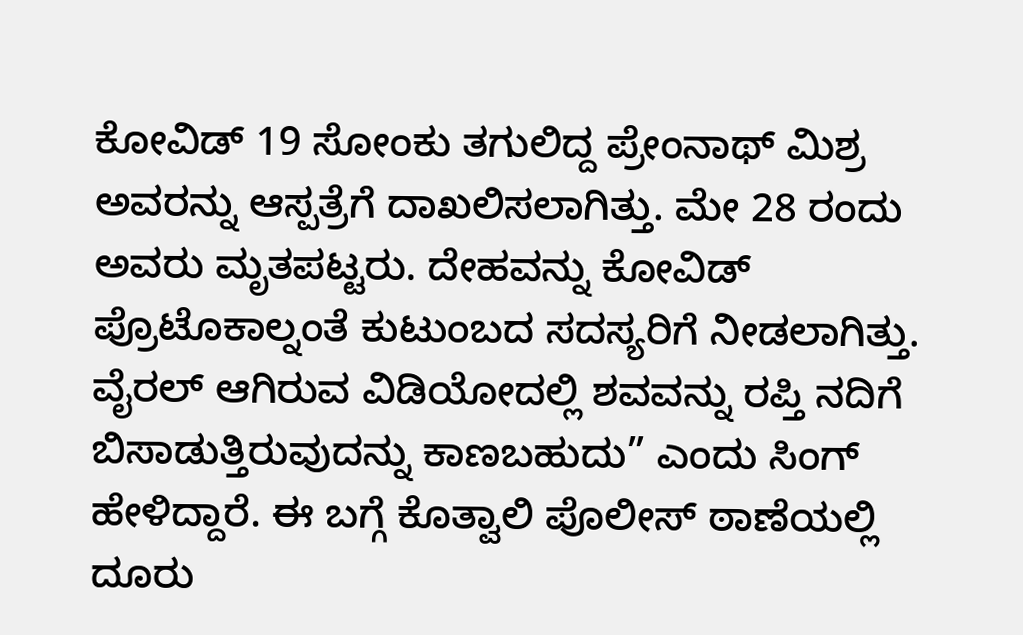ಕೋವಿಡ್ 19 ಸೋಂಕು ತಗುಲಿದ್ದ ಪ್ರೇಂನಾಥ್ ಮಿಶ್ರ ಅವರನ್ನು ಆಸ್ಪತ್ರೆಗೆ ದಾಖಲಿಸಲಾಗಿತ್ತು. ಮೇ 28 ರಂದು ಅವರು ಮೃತಪಟ್ಟರು. ದೇಹವನ್ನು ಕೋವಿಡ್ ಪ್ರೊಟೊಕಾಲ್ನಂತೆ ಕುಟುಂಬದ ಸದಸ್ಯರಿಗೆ ನೀಡಲಾಗಿತ್ತು. ವೈರಲ್ ಆಗಿರುವ ವಿಡಿಯೋದಲ್ಲಿ ಶವವನ್ನು ರಪ್ತಿ ನದಿಗೆ ಬಿಸಾಡುತ್ತಿರುವುದನ್ನು ಕಾಣಬಹುದು” ಎಂದು ಸಿಂಗ್ ಹೇಳಿದ್ದಾರೆ. ಈ ಬಗ್ಗೆ ಕೊತ್ವಾಲಿ ಪೊಲೀಸ್ ಠಾಣೆಯಲ್ಲಿ ದೂರು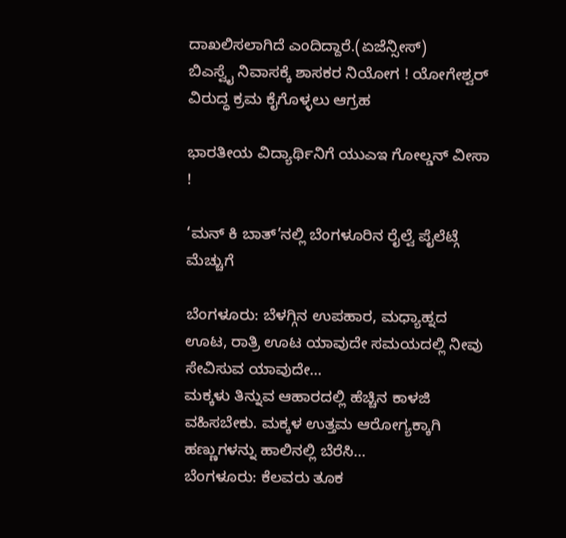ದಾಖಲಿಸಲಾಗಿದೆ ಎಂದಿದ್ದಾರೆ.(ಏಜೆನ್ಸೀಸ್)
ಬಿಎಸ್ವೈ ನಿವಾಸಕ್ಕೆ ಶಾಸಕರ ನಿಯೋಗ ! ಯೋಗೇಶ್ವರ್ ವಿರುದ್ಧ ಕ್ರಮ ಕೈಗೊಳ್ಳಲು ಆಗ್ರಹ

ಭಾರತೀಯ ವಿದ್ಯಾರ್ಥಿನಿಗೆ ಯುಎಇ ಗೋಲ್ಡನ್ ವೀಸಾ !

‘ಮನ್ ಕಿ ಬಾತ್’ನಲ್ಲಿ ಬೆಂಗಳೂರಿನ ರೈಲ್ವೆ ಪೈಲೆಟ್ಗೆ ಮೆಚ್ಚುಗೆ

ಬೆಂಗಳೂರು: ಬೆಳಗ್ಗಿನ ಉಪಹಾರ, ಮಧ್ಯಾಹ್ನದ ಊಟ, ರಾತ್ರಿ ಊಟ ಯಾವುದೇ ಸಮಯದಲ್ಲಿ ನೀವು ಸೇವಿಸುವ ಯಾವುದೇ…
ಮಕ್ಕಳು ತಿನ್ನುವ ಆಹಾರದಲ್ಲಿ ಹೆಚ್ಚಿನ ಕಾಳಜಿ ವಹಿಸಬೇಕು. ಮಕ್ಕಳ ಉತ್ತಮ ಆರೋಗ್ಯಕ್ಕಾಗಿ ಹಣ್ಣುಗಳನ್ನು ಹಾಲಿನಲ್ಲಿ ಬೆರೆಸಿ…
ಬೆಂಗಳೂರು: ಕೆಲವರು ತೂಕ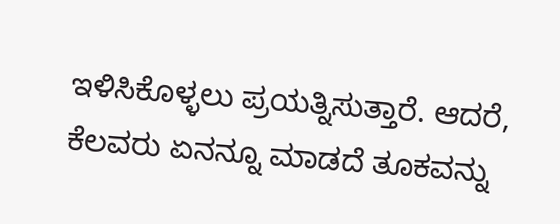ಇಳಿಸಿಕೊಳ್ಳಲು ಪ್ರಯತ್ನಿಸುತ್ತಾರೆ. ಆದರೆ, ಕೆಲವರು ಏನನ್ನೂ ಮಾಡದೆ ತೂಕವನ್ನು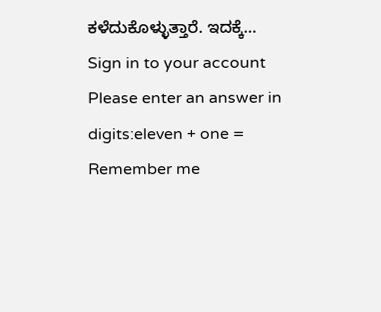ಕಳೆದುಕೊಳ್ಳುತ್ತಾರೆ. ಇದಕ್ಕೆ…
Sign in to your account
Please enter an answer in digits:eleven + one =
Remember me